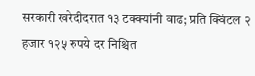सरकारी खरेदीदरात १३ टक्क्यांनी वाढ; प्रति क्विंटल २ हजार १२५ रुपये दर निश्चित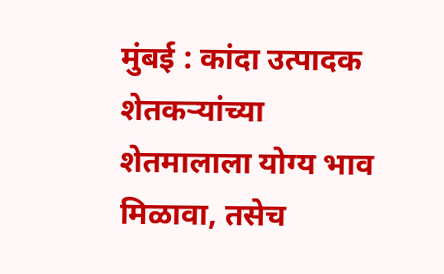मुंबई : कांदा उत्पादक शेतकऱ्यांच्या शेतमालाला योग्य भाव मिळावा, तसेच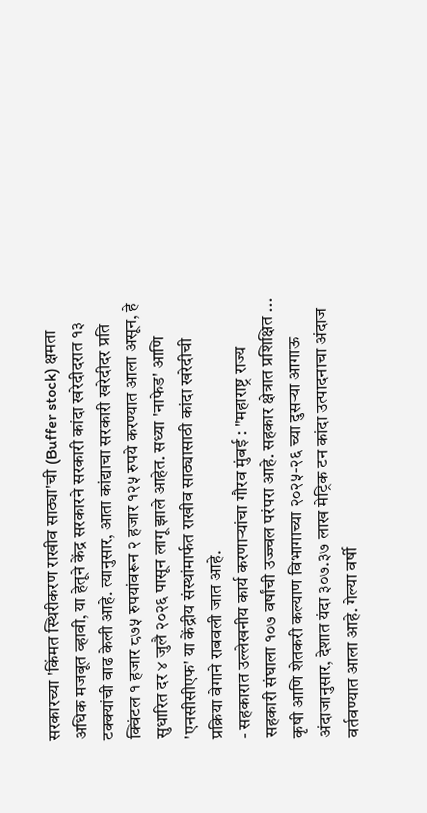सरकारच्या 'किंमत स्थिरीकरण राखीव साठ्या'ची (Buffer stock) क्षमता अधिक मजबूत व्हावी, या हेतूने केंद्र सरकारने सरकारी कांदा खरेदीदरात १३ टक्क्यांची वाढ केली आहे. त्यानुसार, आता कांद्याचा सरकारी खरेदीदर प्रति क्विंटल १ हजार ८७५ रुपयांवरून २ हजार १२५ रुपये करण्यात आला असून, हे सुधारित दर ४ जुलै २०२६ पासून लागू झाले आहेत. सध्या 'नाफेड' आणि 'एनसीसीएफ' या केंद्रीय संस्थांमार्फत राखीव साठ्यासाठी कांदा खरेदीची प्रक्रिया वेगाने राबवली जात आहे.
- सहकारात उल्लेखनीय कार्य करणाऱ्यांचा गौरव मुंबई : "महाराष्ट्र राज्य सहकारी संघाला १०७ वर्षांची उज्ज्वल परंपरा आहे. सहकार क्षेत्रात प्रशिक्षित ...
कृषी आणि शेतकरी कल्याण विभागाच्या २०२५-२६ च्या दुसऱ्या आगाऊ अंदाजानुसार, देशात यंदा ३०७.३७ लाख मेट्रिक टन कांदा उत्पादनाचा अंदाज वर्तवण्यात आला आहे. गेल्या वर्षी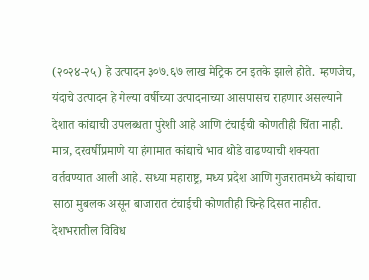(२०२४-२५) हे उत्पादन ३०७.६७ लाख मेट्रिक टन इतके झाले होते. म्हणजेच, यंदाचे उत्पादन हे गेल्या वर्षीच्या उत्पादनाच्या आसपासच राहणार असल्याने देशात कांद्याची उपलब्धता पुरेशी आहे आणि टंचाईची कोणतीही चिंता नाही. मात्र, दरवर्षीप्रमाणे या हंगामात कांद्याचे भाव थोडे वाढण्याची शक्यता वर्तवण्यात आली आहे. सध्या महाराष्ट्र, मध्य प्रदेश आणि गुजरातमध्ये कांद्याचा साठा मुबलक असून बाजारात टंचाईची कोणतीही चिन्हे दिसत नाहीत.
देशभरातील विविध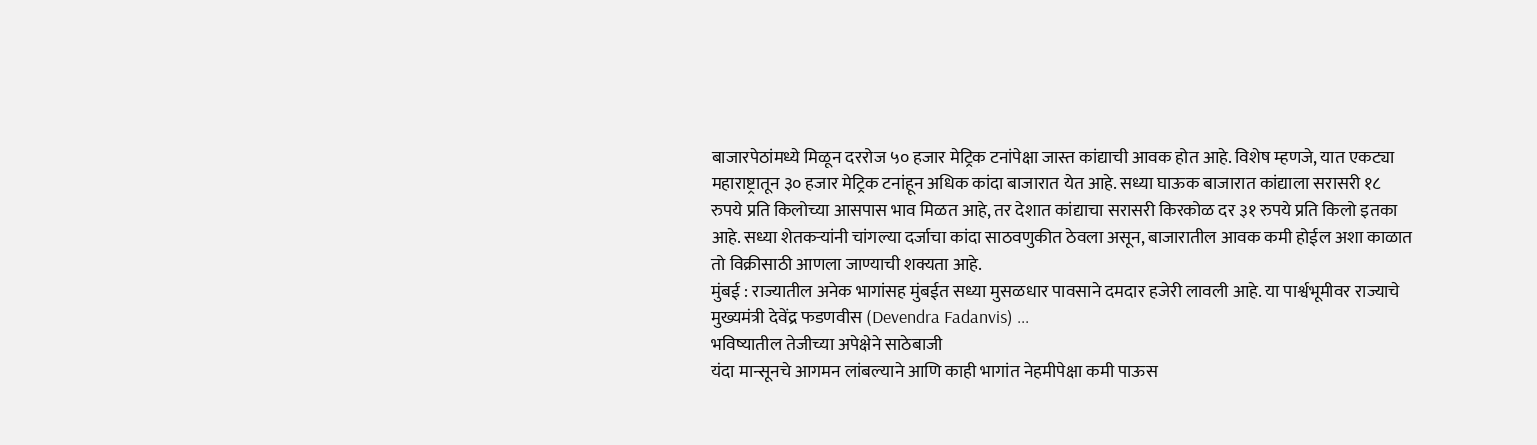बाजारपेठांमध्ये मिळून दररोज ५० हजार मेट्रिक टनांपेक्षा जास्त कांद्याची आवक होत आहे. विशेष म्हणजे, यात एकट्या महाराष्ट्रातून ३० हजार मेट्रिक टनांहून अधिक कांदा बाजारात येत आहे. सध्या घाऊक बाजारात कांद्याला सरासरी १८ रुपये प्रति किलोच्या आसपास भाव मिळत आहे, तर देशात कांद्याचा सरासरी किरकोळ दर ३१ रुपये प्रति किलो इतका आहे. सध्या शेतकऱ्यांनी चांगल्या दर्जाचा कांदा साठवणुकीत ठेवला असून, बाजारातील आवक कमी होईल अशा काळात तो विक्रीसाठी आणला जाण्याची शक्यता आहे.
मुंबई : राज्यातील अनेक भागांसह मुंबईत सध्या मुसळधार पावसाने दमदार हजेरी लावली आहे. या पार्श्वभूमीवर राज्याचे मुख्यमंत्री देवेंद्र फडणवीस (Devendra Fadanvis) ...
भविष्यातील तेजीच्या अपेक्षेने साठेबाजी
यंदा मान्सूनचे आगमन लांबल्याने आणि काही भागांत नेहमीपेक्षा कमी पाऊस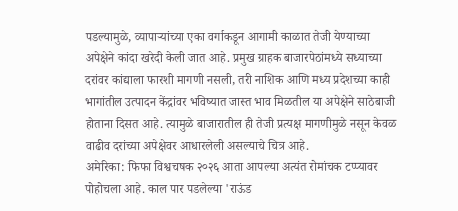पडल्यामुळे, व्यापाऱ्यांच्या एका वर्गाकडून आगामी काळात तेजी येण्याच्या अपेक्षेने कांदा खरेदी केली जात आहे. प्रमुख ग्राहक बाजारपेठांमध्ये सध्याच्या दरांवर कांद्याला फारशी मागणी नसली, तरी नाशिक आणि मध्य प्रदेशच्या काही भागांतील उत्पादन केंद्रांवर भविष्यात जास्त भाव मिळतील या अपेक्षेने साठेबाजी होताना दिसत आहे. त्यामुळे बाजारातील ही तेजी प्रत्यक्ष मागणीमुळे नसून केवळ वाढीव दरांच्या अपेक्षेवर आधारलेली असल्याचे चित्र आहे.
अमेरिका: फिफा विश्वचषक २०२६ आता आपल्या अत्यंत रोमांचक टप्प्यावर पोहोचला आहे. काल पार पडलेल्या 'राऊंड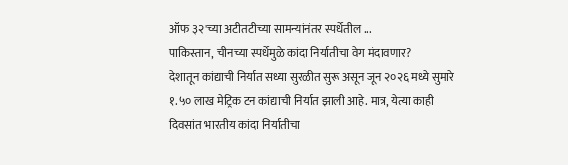ऑफ ३२'च्या अटीतटीच्या सामन्यांनंतर स्पर्धेतील ...
पाकिस्तान, चीनच्या स्पर्धेमुळे कांदा निर्यातीचा वेग मंदावणार?
देशातून कांद्याची निर्यात सध्या सुरळीत सुरू असून जून २०२६ मध्ये सुमारे १.५० लाख मेट्रिक टन कांद्याची निर्यात झाली आहे. मात्र, येत्या काही दिवसांत भारतीय कांदा निर्यातीचा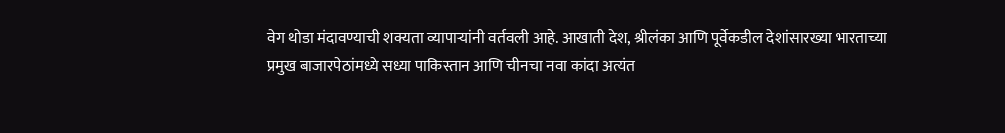वेग थोडा मंदावण्याची शक्यता व्यापाऱ्यांनी वर्तवली आहे. आखाती देश, श्रीलंका आणि पूर्वेकडील देशांसारख्या भारताच्या प्रमुख बाजारपेठांमध्ये सध्या पाकिस्तान आणि चीनचा नवा कांदा अत्यंत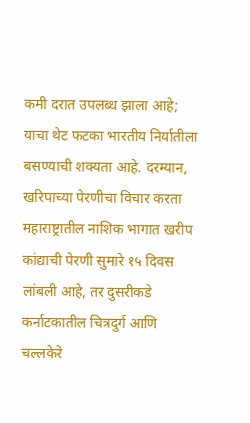कमी दरात उपलब्ध झाला आहे; याचा थेट फटका भारतीय निर्यातीला बसण्याची शक्यता आहे. दरम्यान, खरिपाच्या पेरणीचा विचार करता महाराष्ट्रातील नाशिक भागात खरीप कांद्याची पेरणी सुमारे १५ दिवस लांबली आहे, तर दुसरीकडे कर्नाटकातील चित्रदुर्ग आणि चल्लकेरे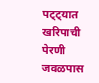पट्ट्यात खरिपाची पेरणी जवळपास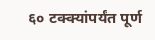६० टक्क्यांपर्यंत पूर्ण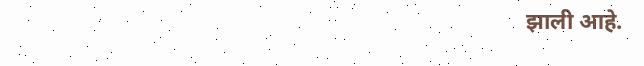झाली आहे.